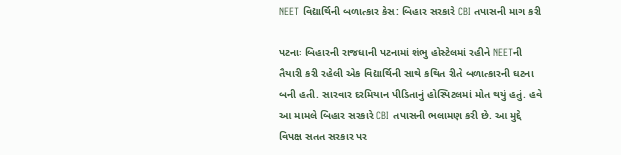NEET વિદ્યાર્થિની બળાત્કાર કેસ: બિહાર સરકારે CBI તપાસની માગ કરી

પટનાઃ બિહારની રાજધાની પટનામાં શંભુ હોસ્ટેલમાં રહીને NEETની તૈયારી કરી રહેલી એક વિદ્યાર્થિની સાથે કથિત રીતે બળાત્કારની ઘટના બની હતી. સારવાર દરમિયાન પીડિતાનું હોસ્પિટલમાં મોત થયું હતું. હવે આ મામલે બિહાર સરકારે CBI તપાસની ભલામણ કરી છે. આ મુદ્દે વિપક્ષ સતત સરકાર પર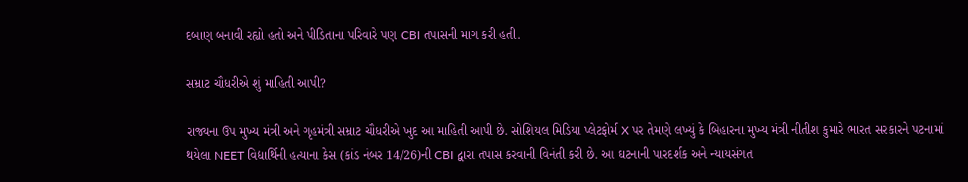દબાણ બનાવી રહ્યો હતો અને પીડિતાના પરિવારે પણ CBI તપાસની માગ કરી હતી.

સમ્રાટ ચૌધરીએ શું માહિતી આપી?

રાજ્યના ઉપ મુખ્ય મંત્રી અને ગૃહમંત્રી સમ્રાટ ચૌધરીએ ખુદ આ માહિતી આપી છે. સોશિયલ મિડિયા પ્લેટફોર્મ X પર તેમણે લખ્યું કે બિહારના મુખ્ય મંત્રી નીતીશ કુમારે ભારત સરકારને પટનામાં થયેલા NEET વિદ્યાર્થિની હત્યાના કેસ (કાંડ નંબર 14/26)ની CBI દ્વારા તપાસ કરવાની વિનંતી કરી છે. આ ઘટનાની પારદર્શક અને ન્યાયસંગત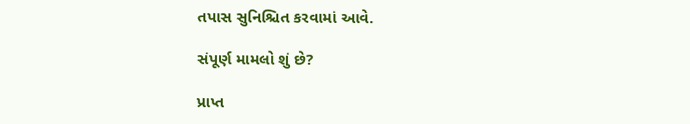તપાસ સુનિશ્ચિત કરવામાં આવે.

સંપૂર્ણ મામલો શું છે?

પ્રાપ્ત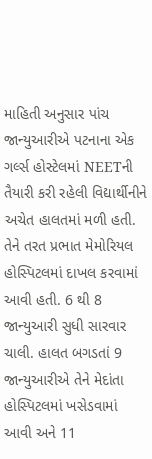માહિતી અનુસાર પાંચ જાન્યુઆરીએ પટનાના એક ગર્લ્સ હોસ્ટેલમાં NEETની તૈયારી કરી રહેલી વિદ્યાર્થીનીને અચેત હાલતમાં મળી હતી. તેને તરત પ્રભાત મેમોરિયલ હોસ્પિટલમાં દાખલ કરવામાં આવી હતી. 6 થી 8 જાન્યુઆરી સુધી સારવાર ચાલી. હાલત બગડતાં 9 જાન્યુઆરીએ તેને મેદાંતા હોસ્પિટલમાં ખસેડવામાં આવી અને 11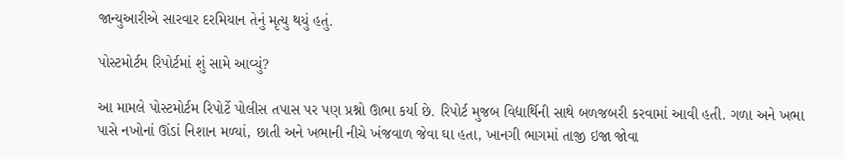જાન્યુઆરીએ સારવાર દરમિયાન તેનું મૃત્યુ થયું હતું.

પોસ્ટમોર્ટમ રિપોર્ટમાં શું સામે આવ્યું?

આ મામલે પોસ્ટમોર્ટમ રિપોર્ટે પોલીસ તપાસ પર પણ પ્રશ્નો ઊભા કર્યા છે. રિપોર્ટ મુજબ વિદ્યાર્થિની સાથે બળજબરી કરવામાં આવી હતી. ગળા અને ખભા પાસે નખોનાં ઊંડાં નિશાન મળ્યાં, છાતી અને ખભાની નીચે ખંજવાળ જેવા ઘા હતા, ખાનગી ભાગમાં તાજી ઇજા જોવા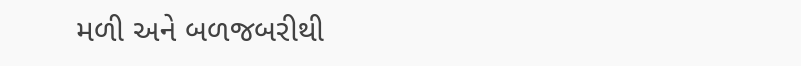મળી અને બળજબરીથી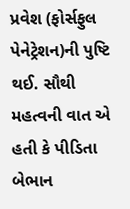પ્રવેશ (ફોર્સફુલ પેનેટ્રેશન)ની પુષ્ટિ થઈ. સૌથી મહત્વની વાત એ હતી કે પીડિતા બેભાન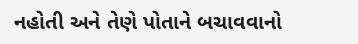નહોતી અને તેણે પોતાને બચાવવાનો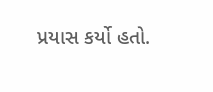પ્રયાસ કર્યો હતો.